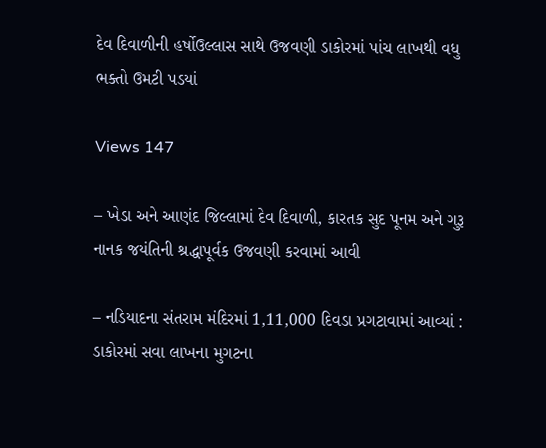દેવ દિવાળીની હર્ષોઉલ્લાસ સાથે ઉજવણી ડાકોરમાં પાંચ લાખથી વધુ ભક્તો ઉમટી પડયાં

Views 147

– ખેડા અને આણંદ જિલ્લામાં દેવ દિવાળી, કારતક સુદ પૂનમ અને ગુરૂ નાનક જયંતિની શ્રદ્ધાપૂર્વક ઉજવણી કરવામાં આવી

– નડિયાદના સંતરામ મંદિરમાં 1,11,000 દિવડા પ્રગટાવામાં આવ્યાં : ડાકોરમાં સવા લાખના મુગટના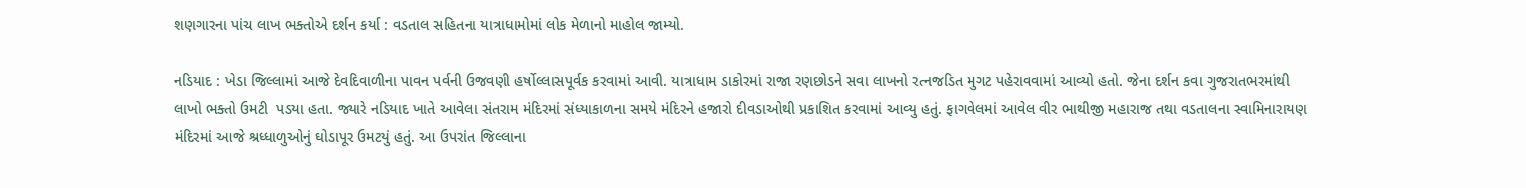શણગારના પાંચ લાખ ભક્તોએ દર્શન કર્યા : વડતાલ સહિતના યાત્રાધામોમાં લોક મેળાનો માહોલ જામ્યો.

નડિયાદ : ખેડા જિલ્લામાં આજે દેવદિવાળીના પાવન પર્વની ઉજવણી હર્ષોલ્લાસપૂર્વક કરવામાં આવી. યાત્રાધામ ડાકોરમાં રાજા રણછોડને સવા લાખનો રત્નજડિત મુગટ પહેરાવવામાં આવ્યો હતો. જેના દર્શન કવા ગુજરાતભરમાંથી લાખો ભક્તો ઉમટી  પડયા હતા. જ્યારે નડિયાદ ખાતે આવેલા સંતરામ મંદિરમાં સંધ્યાકાળના સમયે મંદિરને હજારો દીવડાઓથી પ્રકાશિત કરવામાં આવ્યુ હતું. ફાગવેલમાં આવેલ વીર ભાથીજી મહારાજ તથા વડતાલના સ્વામિનારાયણ મંદિરમાં આજે શ્રધ્ધાળુઓનું ઘોડાપૂર ઉમટયું હતું. આ ઉપરાંત જિલ્લાના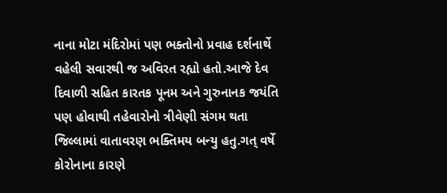નાના મોટા મંદિરોમાં પણ ભક્તોનો પ્રવાહ દર્શનાર્થે વહેલી સવારથી જ અવિરત રહ્યો હતો.આજે દેવ દિવાળી સહિત કારતક પૂનમ અને ગુરુનાનક જયંતિ પણ હોવાથી તહેવારોનો ત્રીવેણી સંગમ થતા જિલ્લામાં વાતાવરણ ભક્તિમય બન્યુ હતુ.ગત્ વર્ષે કોરોનાના કારણે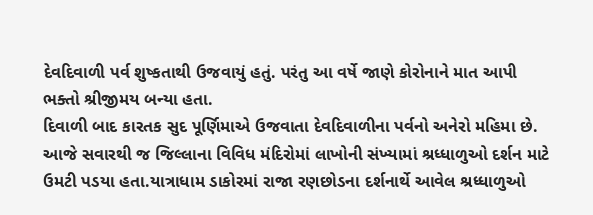દેવદિવાળી પર્વ શુષ્કતાથી ઉજવાયું હતું. પરંતુ આ વર્ષે જાણે કોરોનાને માત આપી ભક્તો શ્રીજીમય બન્યા હતા.
દિવાળી બાદ કારતક સુદ પૂર્ણિમાએ ઉજવાતા દેવદિવાળીના પર્વનો અનેરો મહિમા છે.  આજે સવારથી જ જિલ્લાના વિવિધ મંદિરોમાં લાખોની સંખ્યામાં શ્રધ્ધાળુઓ દર્શન માટે ઉમટી પડયા હતા.યાત્રાધામ ડાકોરમાં રાજા રણછોડના દર્શનાર્થે આવેલ શ્રધ્ધાળુઓ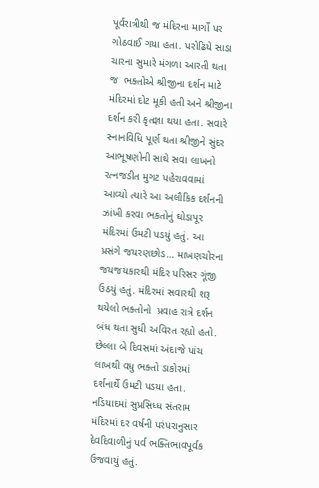પૂર્વરાત્રીથી જ મંદિરના માર્ગો પર  ગોઠવાઈ ગયા હતા. પરોઢિયે સાડા ચારના સુમારે મંગળા આરતી થતા જ  ભક્તોએ શ્રીજીના દર્શન માટે મંદિરમાં દોટ મૂકી હતી અને શ્રીજીના દર્શન કરી કૃતજ્ઞા થયા હતા. સવારે  સ્નાનવિધિ પૂર્ણ થતા શ્રીજીને સુંદર આભૂષણોની સાથે સવા લાખનો રત્નજડીત મુગટ પહેરાવવામાં આવ્યો ત્યારે આ અલૌકિક દર્શનની ઝાંખી કરવા ભકતોનું ઘોડાપૂર મંદિરમાં ઉમટી પડયું હતું. આ પ્રસંગે જયરણછોડ… માખણચોરના જયજયકારથી મંદિર પરિસર ગૂંજી ઉઠયું હતું. મંદિરમાં સવારથી શરૂ થયેલો ભક્તોનો  પ્રવાહ રાત્રે દર્શન બંધ થતા સુધી અવિરત રહ્યો હતો. છેલ્લા બે દિવસમાં અંદાજે પાંચ લાખથી વધુ ભક્તો ડાકોરમાં દર્શનાર્થે ઉમટી પડયા હતા.  નડિયાદમાં સુપ્રસિધ્ધ સંતરામ મંદિરમાં દર વર્ષની પરંપરાનુસાર દેવદિવાળીનું પર્વ ભક્તિભાવપૂર્વક ઉજવાયું હતું.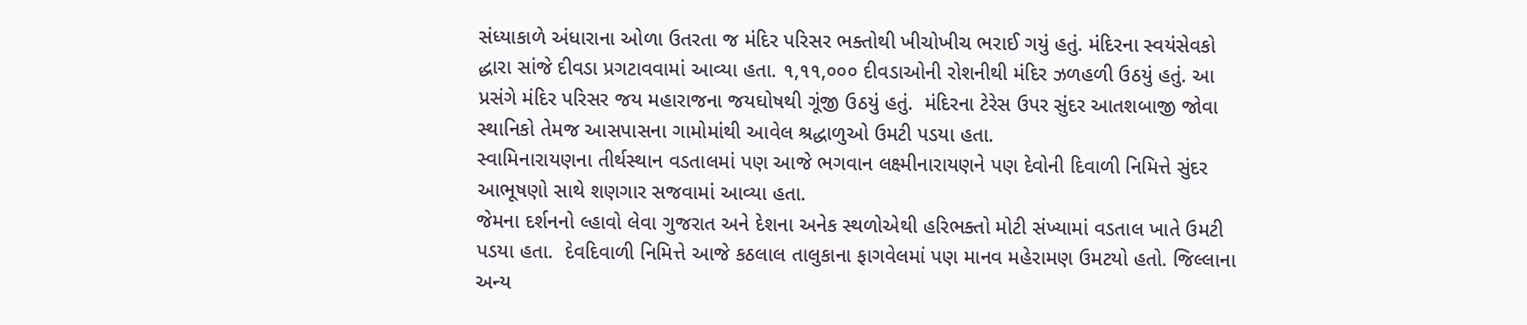સંધ્યાકાળે અંધારાના ઓળા ઉતરતા જ મંદિર પરિસર ભક્તોથી ખીચોખીચ ભરાઈ ગયું હતું. મંદિરના સ્વયંસેવકો દ્ધારા સાંજે દીવડા પ્રગટાવવામાં આવ્યા હતા. ૧,૧૧,૦૦૦ દીવડાઓની રોશનીથી મંદિર ઝળહળી ઉઠયું હતું. આ પ્રસંગે મંદિર પરિસર જય મહારાજના જયઘોષથી ગૂંજી ઉઠયું હતું.  મંદિરના ટેરેસ ઉપર સુંદર આતશબાજી જોવા સ્થાનિકો તેમજ આસપાસના ગામોમાંથી આવેલ શ્રદ્ધાળુઓ ઉમટી પડયા હતા.
સ્વામિનારાયણના તીર્થસ્થાન વડતાલમાં પણ આજે ભગવાન લક્ષ્મીનારાયણને પણ દેવોની દિવાળી નિમિત્તે સુંદર આભૂષણો સાથે શણગાર સજવામાં આવ્યા હતા.
જેમના દર્શનનો લ્હાવો લેવા ગુજરાત અને દેશના અનેક સ્થળોએથી હરિભક્તો મોટી સંખ્યામાં વડતાલ ખાતે ઉમટી પડયા હતા.  દેવદિવાળી નિમિત્તે આજે કઠલાલ તાલુકાના ફાગવેલમાં પણ માનવ મહેરામણ ઉમટયો હતો. જિલ્લાના અન્ય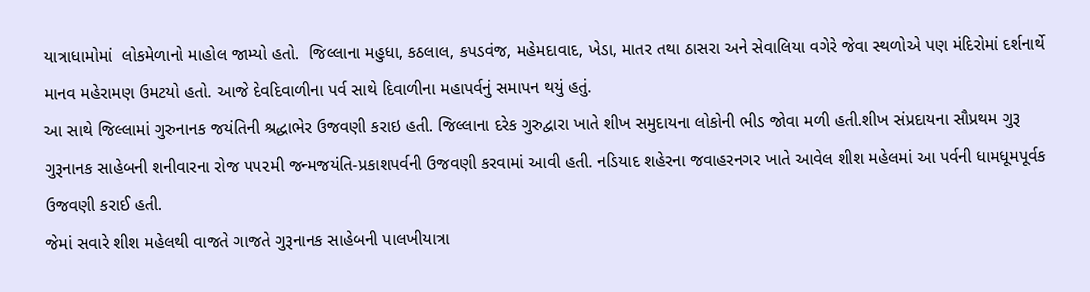યાત્રાધામોમાં  લોકમેળાનો માહોલ જામ્યો હતો.  જિલ્લાના મહુધા, કઠલાલ, કપડવંજ, મહેમદાવાદ, ખેડા, માતર તથા ઠાસરા અને સેવાલિયા વગેરે જેવા સ્થળોએ પણ મંદિરોમાં દર્શનાર્થે માનવ મહેરામણ ઉમટયો હતો. આજે દેવદિવાળીના પર્વ સાથે દિવાળીના મહાપર્વનું સમાપન થયું હતું.
આ સાથે જિલ્લામાં ગુરુનાનક જયંતિની શ્રદ્ધાભેર ઉજવણી કરાઇ હતી. જિલ્લાના દરેક ગુરુદ્વારા ખાતે શીખ સમુદાયના લોકોની ભીડ જોવા મળી હતી.શીખ સંપ્રદાયના સૌપ્રથમ ગુરૂ ગુરૂનાનક સાહેબની શનીવારના રોજ ૫૫૨મી જન્મજયંતિ-પ્રકાશપર્વની ઉજવણી કરવામાં આવી હતી. નડિયાદ શહેરના જવાહરનગર ખાતે આવેલ શીશ મહેલમાં આ પર્વની ધામધૂમપૂર્વક ઉજવણી કરાઈ હતી.
જેમાં સવારે શીશ મહેલથી વાજતે ગાજતે ગુરૂનાનક સાહેબની પાલખીયાત્રા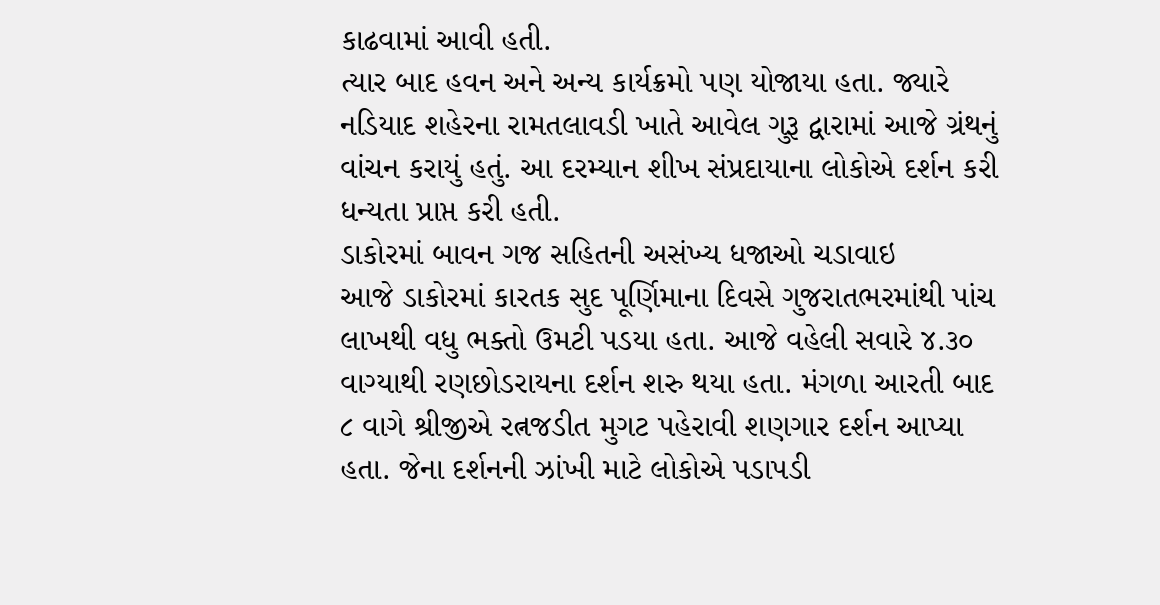કાઢવામાં આવી હતી.
ત્યાર બાદ હવન અને અન્ય કાર્યક્રમો પણ યોજાયા હતા. જ્યારે નડિયાદ શહેરના રામતલાવડી ખાતે આવેલ ગુરૂ દ્વારામાં આજે ગ્રંથનું વાંચન કરાયું હતું. આ દરમ્યાન શીખ સંપ્રદાયાના લોકોએ દર્શન કરી ધન્યતા પ્રાપ્ત કરી હતી.
ડાકોરમાં બાવન ગજ સહિતની અસંખ્ય ધજાઓ ચડાવાઇ
આજે ડાકોરમાં કારતક સુદ પૂર્ણિમાના દિવસે ગુજરાતભરમાંથી પાંચ લાખથી વધુ ભક્તો ઉમટી પડયા હતા. આજે વહેલી સવારે ૪.૩૦ વાગ્યાથી રણછોડરાયના દર્શન શરુ થયા હતા. મંગળા આરતી બાદ ૮ વાગે શ્રીજીએ રત્નજડીત મુગટ પહેરાવી શણગાર દર્શન આપ્યા હતા. જેના દર્શનની ઝાંખી માટે લોકોએ પડાપડી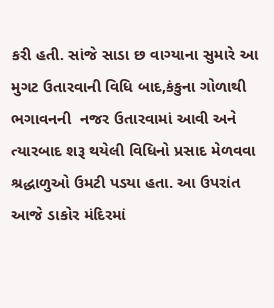કરી હતી. સાંજે સાડા છ વાગ્યાના સુમારે આ મુગટ ઉતારવાની વિધિ બાદ,કંકુના ગોળાથી ભગાવનની  નજર ઉતારવામાં આવી અને ત્યારબાદ શરૂ થયેલી વિધિનો પ્રસાદ મેળવવા શ્રદ્ધાળુઓ ઉમટી પડયા હતા. આ ઉપરાંત આજે ડાકોર મંદિરમાં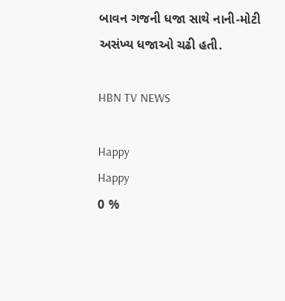બાવન ગજની ધજા સાથે નાની-મોટી અસંખ્ય ધજાઓ ચઢી હતી.

HBN TV NEWS

Happy
Happy
0 %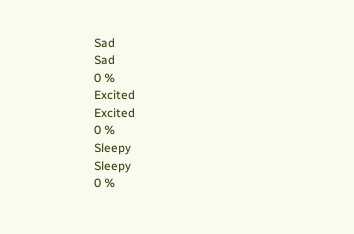Sad
Sad
0 %
Excited
Excited
0 %
Sleepy
Sleepy
0 %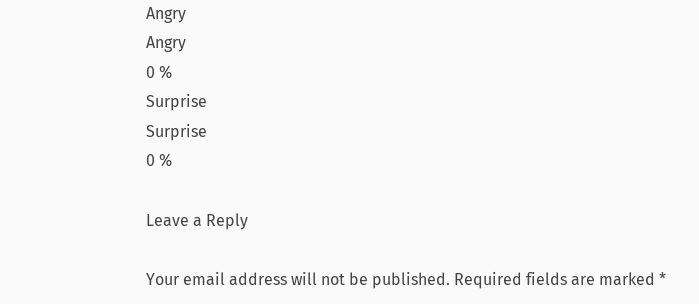Angry
Angry
0 %
Surprise
Surprise
0 %

Leave a Reply

Your email address will not be published. Required fields are marked *